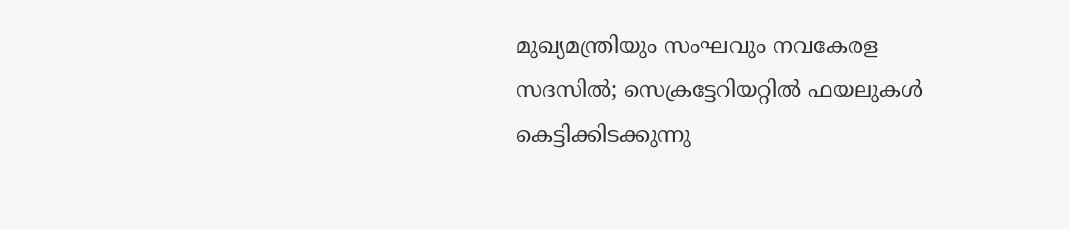മുഖ്യമന്ത്രിയും സംഘവും നവകേരള സദസിൽ; സെക്രട്ടേറിയറ്റിൽ ഫയലുകൾ കെട്ടിക്കിടക്കുന്നു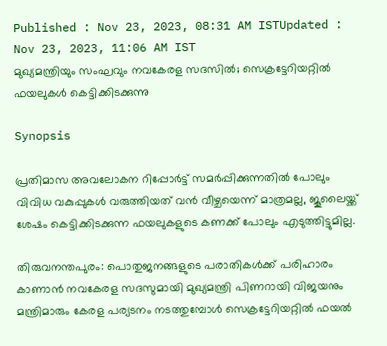Published : Nov 23, 2023, 08:31 AM ISTUpdated : Nov 23, 2023, 11:06 AM IST
മുഖ്യമന്ത്രിയും സംഘവും നവകേരള സദസിൽ; സെക്രട്ടേറിയറ്റിൽ ഫയലുകൾ കെട്ടിക്കിടക്കുന്നു

Synopsis

പ്രതിമാസ അവലോകന റിപ്പോര്‍ട്ട് സമര്‍പ്പിക്കുന്നതിൽ പോലും വിവിധ വകുപ്പുകൾ വരുത്തിയത് വൻ വീഴ്ചയെന്ന് മാത്രമല്ല, ജൂലൈയ്ക്ക് ശേഷം കെട്ടിക്കിടക്കുന്ന ഫയലുകളുടെ കണക്ക് പോലും എടുത്തിട്ടുമില്ല.

തിരുവനന്തപുരം: പൊതുജനങ്ങളുടെ പരാതികൾക്ക് പരിഹാരം കാണാൻ നവകേരള സദസുമായി മുഖ്യമന്ത്രി പിണറായി വിജയനും മന്ത്രിമാരും കേരള പര്യടനം നടത്തുമ്പോൾ സെക്രട്ടേറിയറ്റിൽ ഫയൽ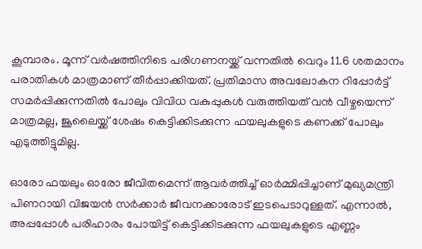കൂമ്പാരം. മൂന്ന് വർഷത്തിനിടെ പരിഗണനയ്ക്ക് വന്നതിൽ വെറും 11.6 ശതമാനം പരാതികൾ മാത്രമാണ് തീര്‍പ്പാക്കിയത്. പ്രതിമാസ അവലോകന റിപ്പോര്‍ട്ട് സമര്‍പ്പിക്കുന്നതിൽ പോലും വിവിധ വകുപ്പുകൾ വരുത്തിയത് വൻ വീഴ്ചയെന്ന് മാത്രമല്ല, ജൂലൈയ്ക്ക് ശേഷം കെട്ടിക്കിടക്കുന്ന ഫയലുകളുടെ കണക്ക് പോലും എടുത്തിട്ടുമില്ല.

ഓരോ ഫയലും ഓരോ ജീവിതമെന്ന് ആവര്‍ത്തിച്ച് ഓര്‍മ്മിപ്പിച്ചാണ് മുഖ്യമന്ത്രി പിണറായി വിജയൻ സര്‍ക്കാര്‍ ജീവനക്കാരോട് ഇടപെടാറുള്ളത്. എന്നാല്‍, അപ്പപ്പോൾ പരിഹാരം പോയിട്ട് കെട്ടിക്കിടക്കുന്ന ഫയലുകളുടെ എണ്ണം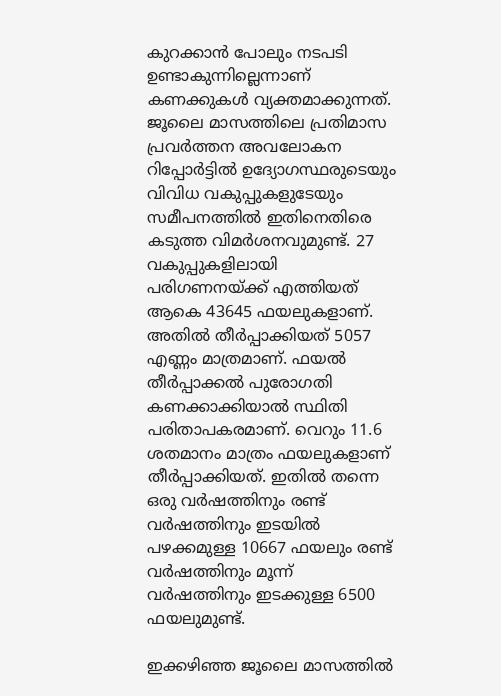കുറക്കാൻ പോലും നടപടി ഉണ്ടാകുന്നില്ലെന്നാണ് കണക്കുകൾ വ്യക്തമാക്കുന്നത്. ജൂലൈ മാസത്തിലെ പ്രതിമാസ പ്രവര്‍ത്തന അവലോകന റിപ്പോര്‍ട്ടിൽ ഉദ്യോഗസ്ഥരുടെയും വിവിധ വകുപ്പുകളുടേയും സമീപനത്തിൽ ഇതിനെതിരെ കടുത്ത വിമര്‍ശനവുമുണ്ട്. 27 വകുപ്പുകളിലായി പരിഗണനയ്ക്ക് എത്തിയത് ആകെ 43645 ഫയലുകളാണ്. അതിൽ തീര്‍പ്പാക്കിയത് 5057 എണ്ണം മാത്രമാണ്. ഫയൽ തീര്‍പ്പാക്കൽ പുരോഗതി കണക്കാക്കിയാൽ സ്ഥിതി പരിതാപകരമാണ്. വെറും 11.6 ശതമാനം മാത്രം ഫയലുകളാണ് തീര്‍പ്പാക്കിയത്. ഇതിൽ തന്നെ ഒരു വര്‍ഷത്തിനും രണ്ട് വര്‍ഷത്തിനും ഇടയിൽ പഴക്കമുള്ള 10667 ഫയലും രണ്ട് വര്‍ഷത്തിനും മൂന്ന് വര്‍ഷത്തിനും ഇടക്കുള്ള 6500 ഫയലുമുണ്ട്.

ഇക്കഴിഞ്ഞ ജൂലൈ മാസത്തിൽ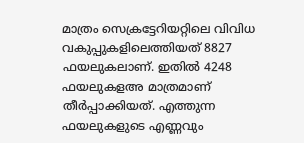മാത്രം സെക്രട്ടേറിയറ്റിലെ വിവിധ വകുപ്പുകളിലെത്തിയത് 8827 ഫയലുകലാണ്. ഇതില്‍ 4248 ഫയലുകളഅ‍ മാത്രമാണ് തീര്‍പ്പാക്കിയത്. എത്തുന്ന ഫയലുകളുടെ എണ്ണവും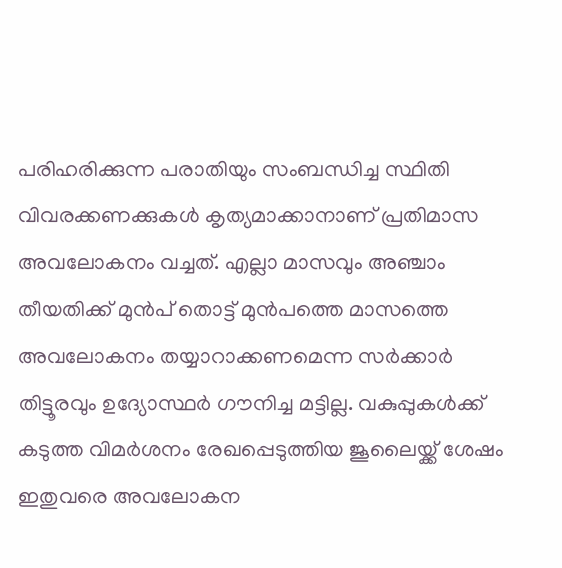പരിഹരിക്കുന്ന പരാതിയും സംബന്ധിച്ച സ്ഥിതി വിവരക്കണക്കുകൾ കൃത്യമാക്കാനാണ് പ്രതിമാസ അവലോകനം വച്ചത്. എല്ലാ മാസവും അഞ്ചാം തീയതിക്ക് മുൻപ് തൊട്ട് മുൻപത്തെ മാസത്തെ അവലോകനം തയ്യാറാക്കണമെന്ന സര്‍ക്കാര്‍ തിട്ടൂരവും ഉദ്യോസ്ഥര്‍ ഗൗനിച്ച മട്ടില്ല. വകുപ്പുകൾക്ക് കടുത്ത വിമര്‍ശനം രേഖപ്പെടുത്തിയ ജൂലൈയ്ക്ക് ശേഷം ഇതുവരെ അവലോകന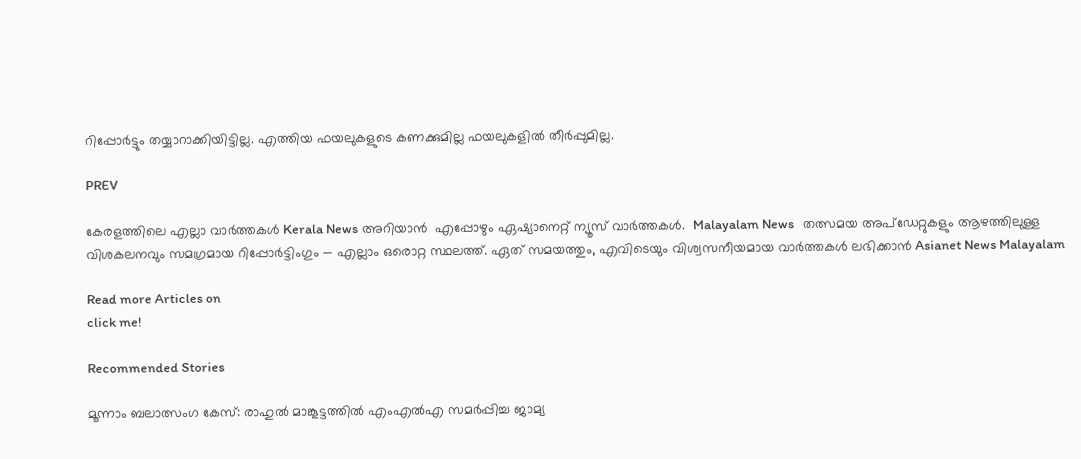റിപ്പോര്‍ട്ടും തയ്യാറാക്കിയിട്ടില്ല. എത്തിയ ഫയലുകളുടെ കണക്കുമില്ല ഫയലുകളിൽ തീര്‍പ്പുമില്ല.

PREV

കേരളത്തിലെ എല്ലാ വാർത്തകൾ Kerala News അറിയാൻ  എപ്പോഴും ഏഷ്യാനെറ്റ് ന്യൂസ് വാർത്തകൾ.  Malayalam News   തത്സമയ അപ്‌ഡേറ്റുകളും ആഴത്തിലുള്ള വിശകലനവും സമഗ്രമായ റിപ്പോർട്ടിംഗും — എല്ലാം ഒരൊറ്റ സ്ഥലത്ത്. ഏത് സമയത്തും, എവിടെയും വിശ്വസനീയമായ വാർത്തകൾ ലഭിക്കാൻ Asianet News Malayalam

Read more Articles on
click me!

Recommended Stories

മൂന്നാം ബലാത്സംഗ കേസ്: രാഹുൽ മാങ്കൂട്ടത്തിൽ എംഎൽഎ സമർപ്പിച്ച ജാമ്യ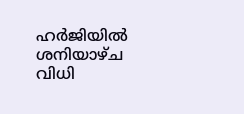ഹർജിയിൽ ശനിയാഴ്ച വിധി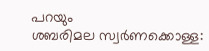പറയും
ശബരിമല സ്വർണക്കൊള്ള: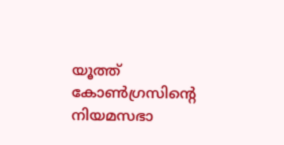യൂത്ത് കോൺഗ്രസിന്റെ നിയമസഭാ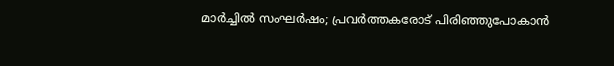മാർച്ചിൽ സംഘർഷം; പ്രവർത്തകരോട് പിരിഞ്ഞുപോകാൻ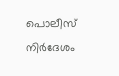പൊലീസ് നിർദേശം